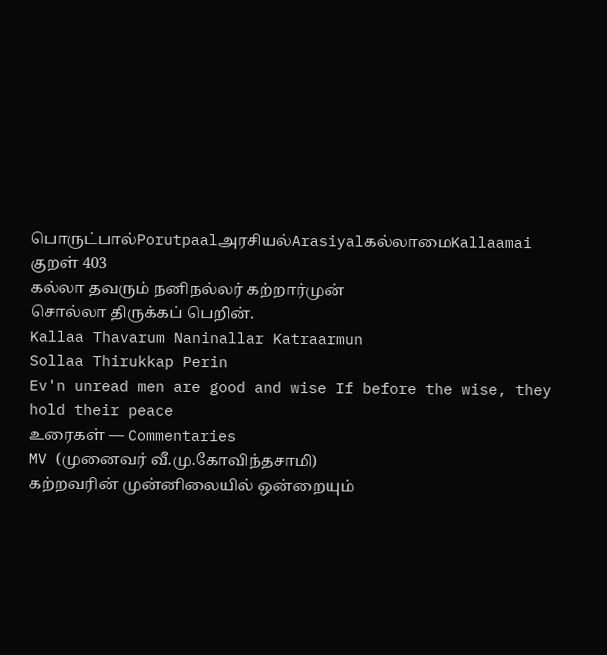பொருட்பால்Porutpaalஅரசியல்Arasiyalகல்லாமைKallaamai
குறள் 403
கல்லா தவரும் நனிநல்லர் கற்றார்முன்
சொல்லா திருக்கப் பெறின்.
Kallaa Thavarum Naninallar Katraarmun
Sollaa Thirukkap Perin
Ev'n unread men are good and wise If before the wise, they hold their peace
உரைகள் — Commentaries
MV (முனைவர் வீ.மு.கோவிந்தசாமி)
கற்றவரின் முன்னிலையில் ஒன்றையும்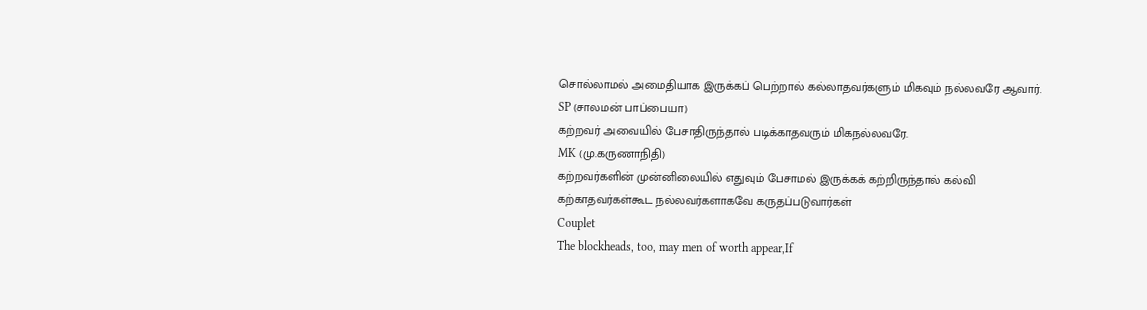சொல்லாமல் அமைதியாக இருக்கப் பெற்றால் கல்லாதவர்களும் மிகவும் நல்லவரே ஆவார்.
SP (சாலமன் பாப்பையா)
கற்றவர் அவையில் பேசாதிருந்தால் படிக்காதவரும் மிகநல்லவரே.
MK (மு.கருணாநிதி)
கற்றவர்களின் முன்னிலையில் எதுவும் பேசாமல் இருக்கக் கற்றிருந்தால் கல்வி கற்காதவர்கள்கூட நல்லவர்களாகவே கருதப்படுவார்கள்
Couplet
The blockheads, too, may men of worth appear,If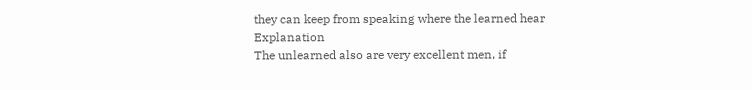they can keep from speaking where the learned hear
Explanation
The unlearned also are very excellent men, if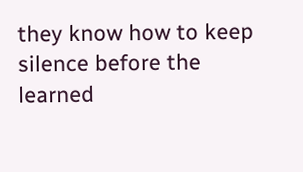they know how to keep silence before the learned